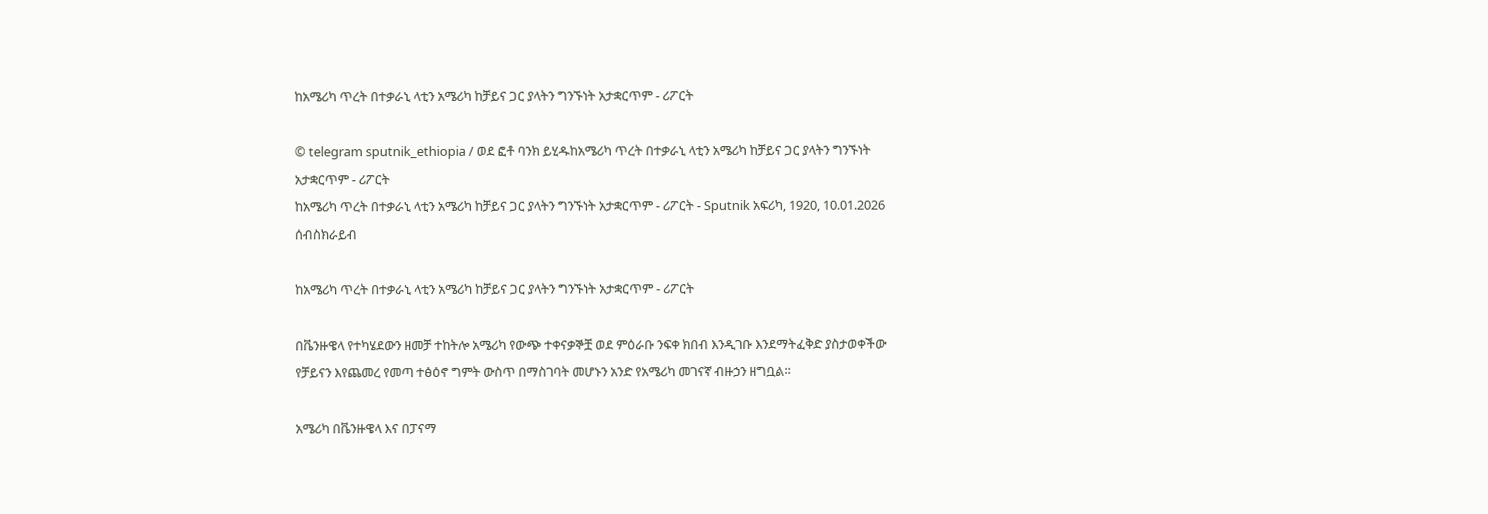ከአሜሪካ ጥረት በተቃራኒ ላቲን አሜሪካ ከቻይና ጋር ያላትን ግንኙነት አታቋርጥም - ሪፖርት

© telegram sputnik_ethiopia / ወደ ፎቶ ባንክ ይሂዱከአሜሪካ ጥረት በተቃራኒ ላቲን አሜሪካ ከቻይና ጋር ያላትን ግንኙነት አታቋርጥም - ሪፖርት
ከአሜሪካ ጥረት በተቃራኒ ላቲን አሜሪካ ከቻይና ጋር ያላትን ግንኙነት አታቋርጥም - ሪፖርት - Sputnik አፍሪካ, 1920, 10.01.2026
ሰብስክራይብ

ከአሜሪካ ጥረት በተቃራኒ ላቲን አሜሪካ ከቻይና ጋር ያላትን ግንኙነት አታቋርጥም - ሪፖርት

በቬንዙዌላ የተካሄደውን ዘመቻ ተከትሎ አሜሪካ የውጭ ተቀናቃኞቿ ወደ ምዕራቡ ንፍቀ ክበብ እንዲገቡ እንደማትፈቅድ ያስታወቀችው የቻይናን እየጨመረ የመጣ ተፅዕኖ ግምት ውስጥ በማስገባት መሆኑን አንድ የአሜሪካ መገናኛ ብዙኃን ዘግቧል።

አሜሪካ በቬንዙዌላ እና በፓናማ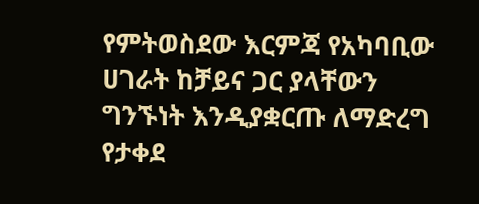የምትወስደው እርምጃ የአካባቢው ሀገራት ከቻይና ጋር ያላቸውን ግንኙነት እንዲያቋርጡ ለማድረግ የታቀደ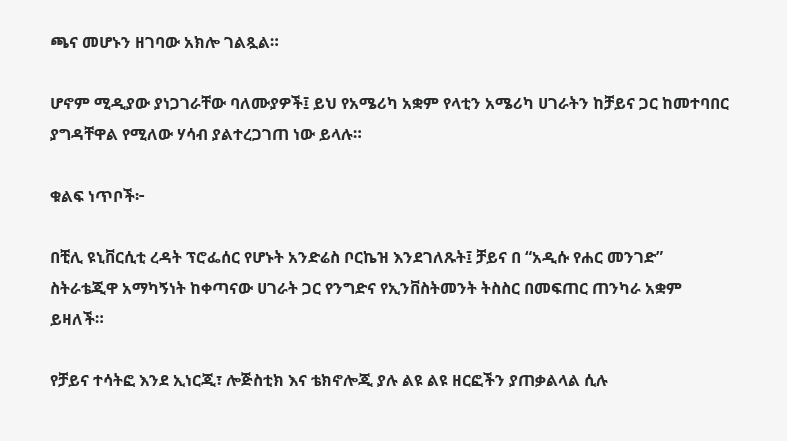ጫና መሆኑን ዘገባው አክሎ ገልጿል።

ሆኖም ሚዲያው ያነጋገራቸው ባለሙያዎች፤ ይህ የአሜሪካ አቋም የላቲን አሜሪካ ሀገራትን ከቻይና ጋር ከመተባበር ያግዳቸዋል የሚለው ሃሳብ ያልተረጋገጠ ነው ይላሉ።

ቁልፍ ነጥቦች፦

በቺሊ ዩኒቨርሲቲ ረዳት ፕሮፌሰር የሆኑት አንድሬስ ቦርኬዝ እንደገለጹት፤ ቻይና በ “አዲሱ የሐር መንገድ” ስትራቴጂዋ አማካኝነት ከቀጣናው ሀገራት ጋር የንግድና የኢንቨስትመንት ትስስር በመፍጠር ጠንካራ አቋም ይዛለች።

የቻይና ተሳትፎ እንደ ኢነርጂ፣ ሎጅስቲክ እና ቴክኖሎጂ ያሉ ልዩ ልዩ ዘርፎችን ያጠቃልላል ሲሉ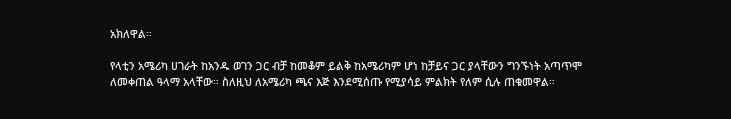አክለዋል።

የላቲን አሜሪካ ሀገራት ከአንዱ ወገን ጋር ብቻ ከመቆም ይልቅ ከአሜሪካም ሆነ ከቻይና ጋር ያላቸውን ግንኙነት አጣጥሞ ለመቀጠል ዓላማ አላቸው። ስለዚህ ለአሜሪካ ጫና እጅ እንደሚሰጡ የሚያሳይ ምልክት የለም ሲሉ ጠቁመዋል።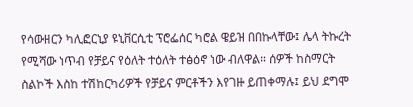የሳውዘርን ካሊፎርኒያ ዩኒቨርሲቲ ፕሮፌሰር ካሮል ዌይዝ በበኩላቸው፤ ሌላ ትኩረት የሚሻው ነጥብ የቻይና የዕለት ተዕለት ተፅዕኖ ነው ብለዋል። ሰዎች ከስማርት ስልኮች እስከ ተሽከርካሪዎች የቻይና ምርቶችን እየገዙ ይጠቀማሉ፤ ይህ ደግሞ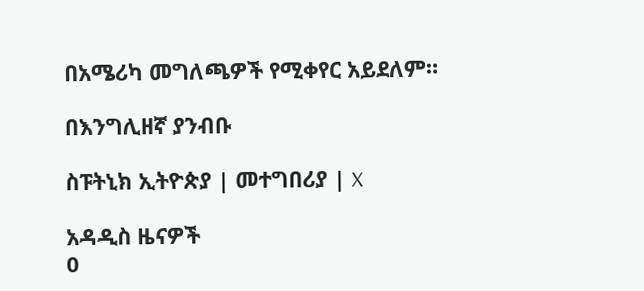በአሜሪካ መግለጫዎች የሚቀየር አይደለም።

በእንግሊዘኛ ያንብቡ

ስፑትኒክ ኢትዮጵያ | መተግበሪያ | X

አዳዲስ ዜናዎች
0